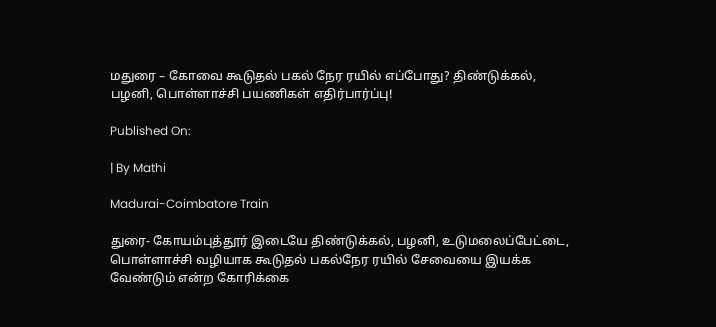மதுரை – கோவை கூடுதல் பகல் நேர ரயில் எப்போது? திண்டுக்கல், பழனி, பொள்ளாச்சி பயணிகள் எதிர்பார்ப்பு!

Published On:

| By Mathi

Madurai-Coimbatore Train

துரை- கோயம்புத்தூர் இடையே திண்டுக்கல், பழனி, உடுமலைப்பேட்டை, பொள்ளாச்சி வழியாக கூடுதல் பகல்நேர ரயில் சேவையை இயக்க வேண்டும் என்ற கோரிக்கை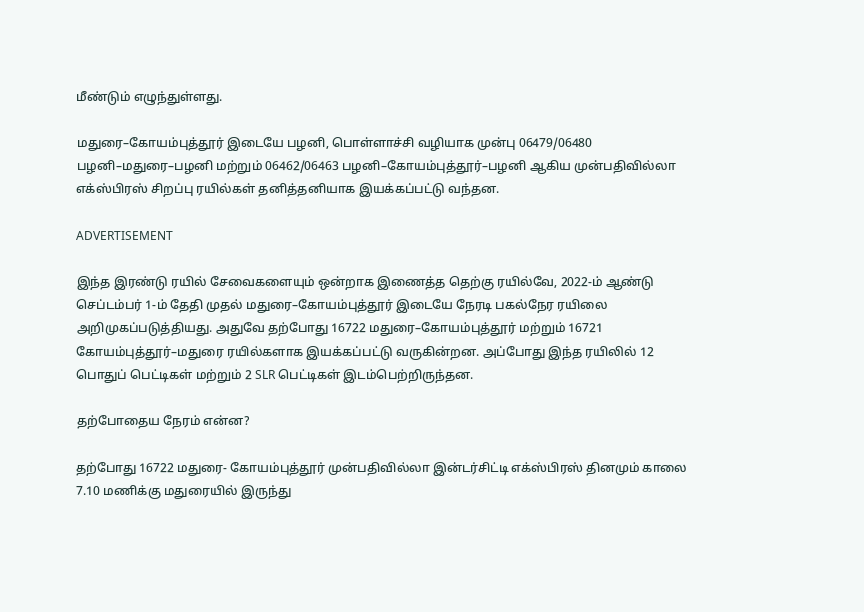மீண்டும் எழுந்துள்ளது.

மதுரை–கோயம்புத்தூர் இடையே பழனி, பொள்ளாச்சி வழியாக முன்பு 06479/06480 பழனி–மதுரை–பழனி மற்றும் 06462/06463 பழனி–கோயம்புத்தூர்–பழனி ஆகிய முன்பதிவில்லா எக்ஸ்பிரஸ் சிறப்பு ரயில்கள் தனித்தனியாக இயக்கப்பட்டு வந்தன.

ADVERTISEMENT

இந்த இரண்டு ரயில் சேவைகளையும் ஒன்றாக இணைத்த தெற்கு ரயில்வே, 2022-ம் ஆண்டு செப்டம்பர் 1-ம் தேதி முதல் மதுரை–கோயம்புத்தூர் இடையே நேரடி பகல்நேர ரயிலை அறிமுகப்படுத்தியது. அதுவே தற்போது 16722 மதுரை–கோயம்புத்தூர் மற்றும் 16721 கோயம்புத்தூர்–மதுரை ரயில்களாக இயக்கப்பட்டு வருகின்றன. அப்போது இந்த ரயிலில் 12 பொதுப் பெட்டிகள் மற்றும் 2 SLR பெட்டிகள் இடம்பெற்றிருந்தன.

தற்போதைய நேரம் என்ன?

தற்போது 16722 மதுரை- கோயம்புத்தூர் முன்பதிவில்லா இன்டர்சிட்டி எக்ஸ்பிரஸ் தினமும் காலை 7.10 மணிக்கு மதுரையில் இருந்து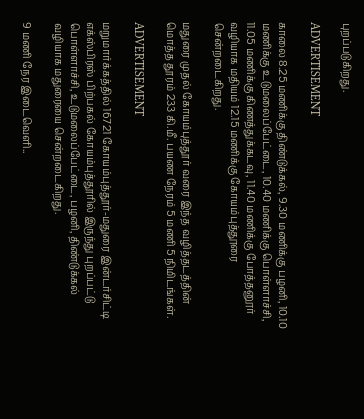புறப்படுகிறது.

ADVERTISEMENT

காலை 8.25 மணிக்கு திண்டுக்கல், 9.30 மணிக்கு பழனி, 10.10 மணிக்கு உடுமலைப்பேட்டை, 10.40 மணிக்கு பொள்ளாச்சி, 11.05 மணிக்கு கிணத்துக்கடவு, 11.40 மணிக்கு போத்தனூர் வழியாக மதியம் 12.15 மணிக்கு கோயம்புத்தூரை சென்றடைகிறது.

மதுரை முதல் கோயம்புத்தூர் வரை இந்த வழித்தடத்தின் மொத்த தூரம் 233 கி.மீ. பயண நேரம் 5 மணி 5 நிமிடங்கள்.

ADVERTISEMENT

மறுமார்க்கத்தில் 16721 கோயம்புத்தூர்-மதுரை இன்டர்சிட்டி எக்ஸ்பிரஸ் பிற்பகல் கோயம்புத்தூரில் இருந்து புறப்பட்டு பொள்ளாச்சி, உடுமலைப்பேட்டை, பழனி, திண்டுக்கல் வழியாக மதுரையை சென்றடைகிறது.

9 மணி நேர இடைவெளி..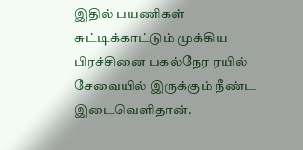இதில் பயணிகள் சுட்டிக்காட்டும் முக்கிய பிரச்சினை பகல்நேர ரயில் சேவையில் இருக்கும் நீண்ட இடைவெளிதான்.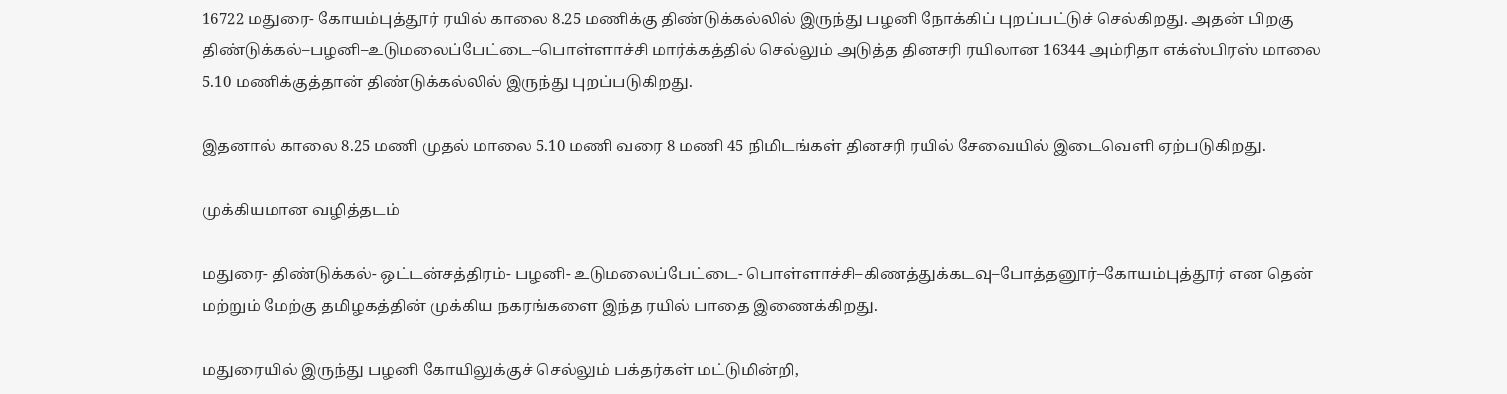16722 மதுரை- கோயம்புத்தூர் ரயில் காலை 8.25 மணிக்கு திண்டுக்கல்லில் இருந்து பழனி நோக்கிப் புறப்பட்டுச் செல்கிறது. அதன் பிறகு திண்டுக்கல்–பழனி–உடுமலைப்பேட்டை–பொள்ளாச்சி மார்க்கத்தில் செல்லும் அடுத்த தினசரி ரயிலான 16344 அம்ரிதா எக்ஸ்பிரஸ் மாலை 5.10 மணிக்குத்தான் திண்டுக்கல்லில் இருந்து புறப்படுகிறது.

இதனால் காலை 8.25 மணி முதல் மாலை 5.10 மணி வரை 8 மணி 45 நிமிடங்கள் தினசரி ரயில் சேவையில் இடைவெளி ஏற்படுகிறது.

முக்கியமான வழித்தடம்

மதுரை- திண்டுக்கல்- ஒட்டன்சத்திரம்- பழனி- உடுமலைப்பேட்டை- பொள்ளாச்சி–கிணத்துக்கடவு–போத்தனூர்–கோயம்புத்தூர் என தென் மற்றும் மேற்கு தமிழகத்தின் முக்கிய நகரங்களை இந்த ரயில் பாதை இணைக்கிறது.

மதுரையில் இருந்து பழனி கோயிலுக்குச் செல்லும் பக்தர்கள் மட்டுமின்றி,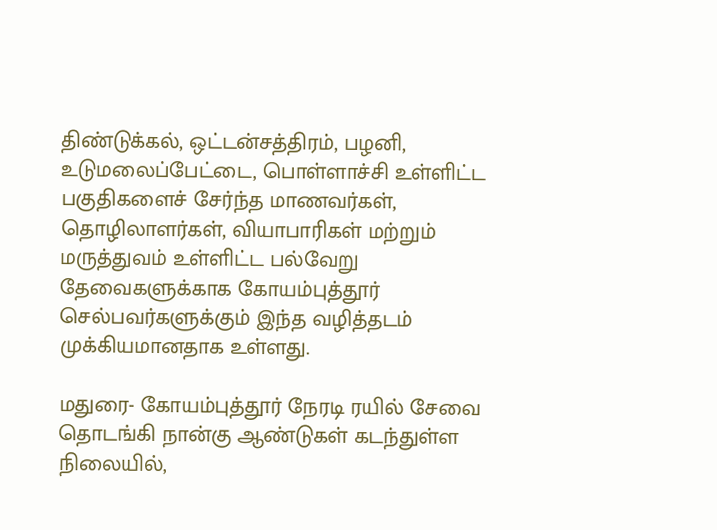திண்டுக்கல், ஒட்டன்சத்திரம், பழனி, உடுமலைப்பேட்டை, பொள்ளாச்சி உள்ளிட்ட பகுதிகளைச் சேர்ந்த மாணவர்கள், தொழிலாளர்கள், வியாபாரிகள் மற்றும் மருத்துவம் உள்ளிட்ட பல்வேறு தேவைகளுக்காக கோயம்புத்தூர் செல்பவர்களுக்கும் இந்த வழித்தடம் முக்கியமானதாக உள்ளது.

மதுரை- கோயம்புத்தூர் நேரடி ரயில் சேவை தொடங்கி நான்கு ஆண்டுகள் கடந்துள்ள நிலையில்,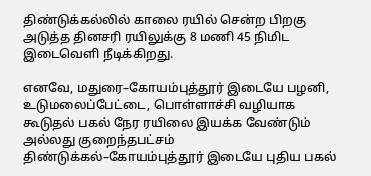திண்டுக்கல்லில் காலை ரயில் சென்ற பிறகு அடுத்த தினசரி ரயிலுக்கு 8 மணி 45 நிமிட இடைவெளி நீடிக்கிறது.

எனவே, மதுரை–கோயம்புத்தூர் இடையே பழனி, உடுமலைப்பேட்டை, பொள்ளாச்சி வழியாக கூடுதல் பகல் நேர ரயிலை இயக்க வேண்டும் அல்லது குறைந்தபட்சம் திண்டுக்கல்–கோயம்புத்தூர் இடையே புதிய பகல்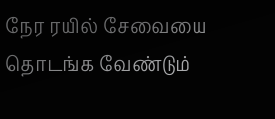நேர ரயில் சேவையை தொடங்க வேண்டும்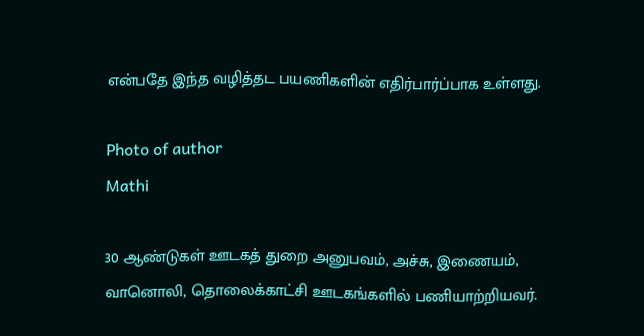என்பதே இந்த வழித்தட பயணிகளின் எதிர்பார்ப்பாக உள்ளது.

Photo of author
Mathi

30 ஆண்டுகள் ஊடகத் துறை அனுபவம், அச்சு, இணையம், வானொலி, தொலைக்காட்சி ஊடகங்களில் பணியாற்றியவர்.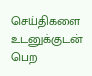செய்திகளை உடனுக்குடன் பெற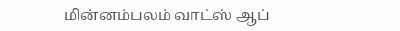மின்னம்பலம் வாட்ஸ் ஆப்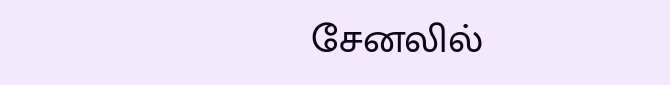சேனலில்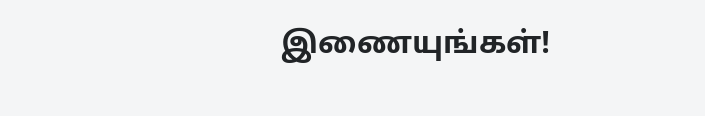இணையுங்கள்!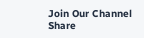Join Our Channel
Share